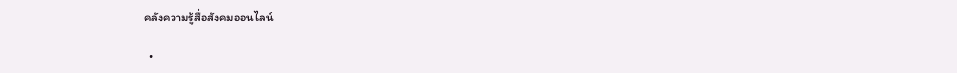คลังความรู้สื่อสังคมออนไลน์

  •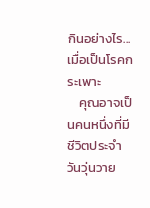กินอย่างไร...เมื่อเป็นโรคกระเพาะ
    คุณอาจเป็นคนหนึ่งที่มีชีวิตประจำวันวุ่นวาย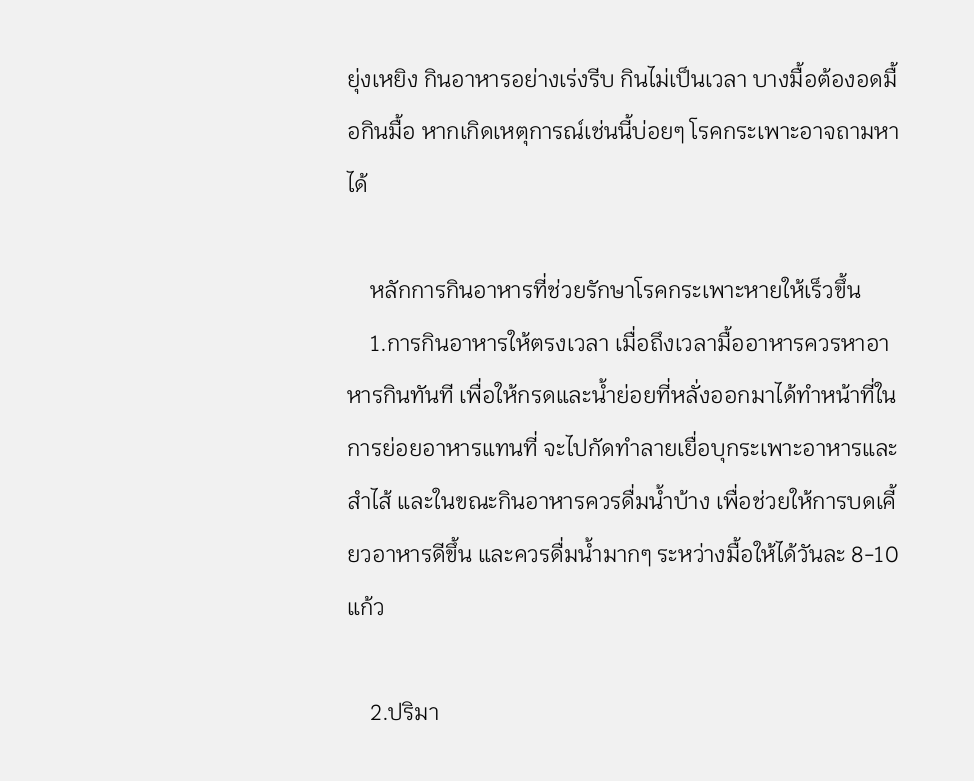ยุ่งเหยิง กินอาหารอย่างเร่งรีบ กินไม่เป็นเวลา บางมื้อต้องอดมื้อกินมื้อ หากเกิดเหตุการณ์เช่นนี้บ่อยๆ โรคกระเพาะอาจถามหาได้

    หลักการกินอาหารที่ช่วยรักษาโรคกระเพาะหายให้เร็วขึ้น
    1.การกินอาหารให้ตรงเวลา เมื่อถึงเวลามื้ออาหารควรหาอาหารกินทันที เพื่อให้กรดและน้ำย่อยที่หลั่งออกมาได้ทำหน้าที่ในการย่อยอาหารแทนที่ จะไปกัดทำลายเยื่อบุกระเพาะอาหารและสำไส้ และในขณะกินอาหารควรดื่มน้ำบ้าง เพื่อช่วยให้การบดเคี้ยวอาหารดีขึ้น และควรดื่มน้ำมากๆ ระหว่างมื้อให้ได้วันละ 8-10 แก้ว

    2.ปริมา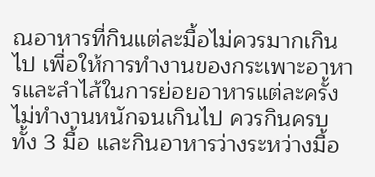ณอาหารที่กินแต่ละมื้อไม่ควรมากเกินไป เพื่อให้การทำงานของกระเพาะอาหารและลำไส้ในการย่อยอาหารแต่ละครั้งไม่ทำงานหนักจนเกินไป ควรกินครบทั้ง 3 มื้อ และกินอาหารว่างระหว่างมื้อ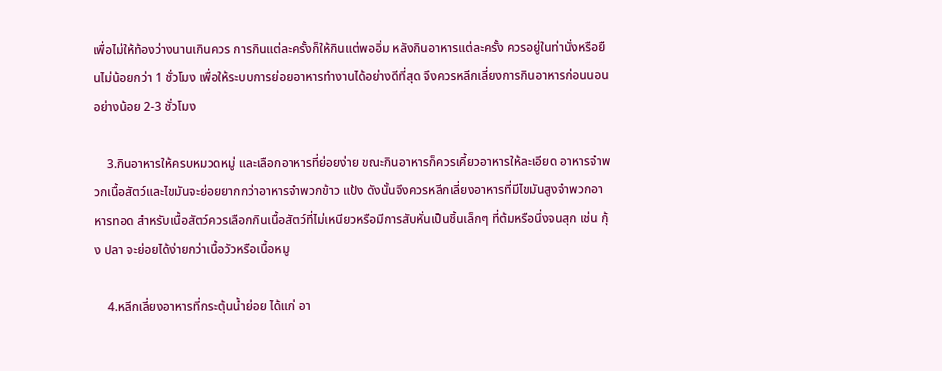เพื่อไม่ให้ท้องว่างนานเกินควร การกินแต่ละครั้งก็ให้กินแต่พออิ่ม หลังกินอาหารแต่ละครั้ง ควรอยู่ในท่านั่งหรือยืนไม่น้อยกว่า 1 ชั่วโมง เพื่อให้ระบบการย่อยอาหารทำงานได้อย่างดีที่สุด จึงควรหลีกเลี่ยงการกินอาหารก่อนนอนอย่างน้อย 2-3 ชั่วโมง

    3.กินอาหารให้ครบหมวดหมู่ และเลือกอาหารที่ย่อยง่าย ขณะกินอาหารก็ควรเคี้ยวอาหารให้ละเอียด อาหารจำพวกเนื้อสัตว์และไขมันจะย่อยยากกว่าอาหารจำพวกข้าว แป้ง ดังนั้นจึงควรหลีกเลี่ยงอาหารที่มีไขมันสูงจำพวกอาหารทอด สำหรับเนื้อสัตว์ควรเลือกกินเนื้อสัตว์ที่ไม่เหนียวหรือมีการสับหั่นเป็นชิ้นเล็กๆ ที่ต้มหรือนึ่งจนสุก เช่น กุ้ง ปลา จะย่อยได้ง่ายกว่าเนื้อวัวหรือเนื้อหมู

    4.หลีกเลี่ยงอาหารที่กระตุ้นน้ำย่อย ได้แก่ อา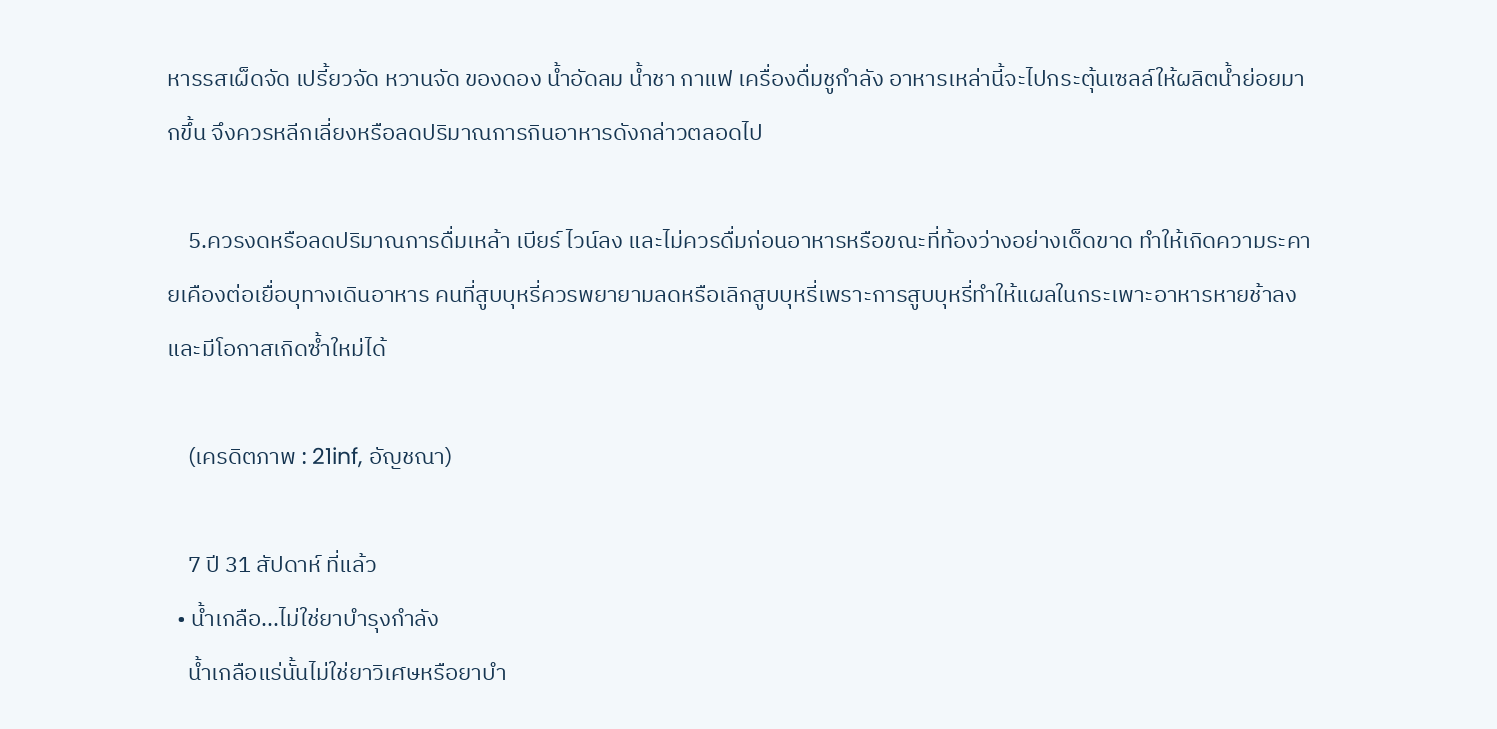หารรสเผ็ดจัด เปรี้ยวจัด หวานจัด ของดอง น้ำอัดลม น้ำชา กาแฟ เครื่องดื่มชูกำลัง อาหารเหล่านี้จะไปกระตุ้นเซลล์ให้ผลิตน้ำย่อยมากขึ้น จึงควรหลีกเลี่ยงหรือลดปริมาณการกินอาหารดังกล่าวตลอดไป

    5.ควรงดหรือลดปริมาณการดื่มเหล้า เบียร์ ไวน์ลง และไม่ควรดื่มก่อนอาหารหรือขณะที่ท้องว่างอย่างเด็ดขาด ทำให้เกิดความระคายเคืองต่อเยื่อบุทางเดินอาหาร คนที่สูบบุหรี่ควรพยายามลดหรือเลิกสูบบุหรี่เพราะการสูบบุหรี่ทำให้แผลในกระเพาะอาหารหายช้าลง และมีโอกาสเกิดซ้ำใหม่ได้

    (เครดิตภาพ : 21inf, อัญชณา)

    7 ปี 31 สัปดาห์ ที่แล้ว
  • น้ำเกลือ...ไม่ใช่ยาบำรุงกำลัง
    น้ำเกลือแร่นั้นไม่ใช่ยาวิเศษหรือยาบำ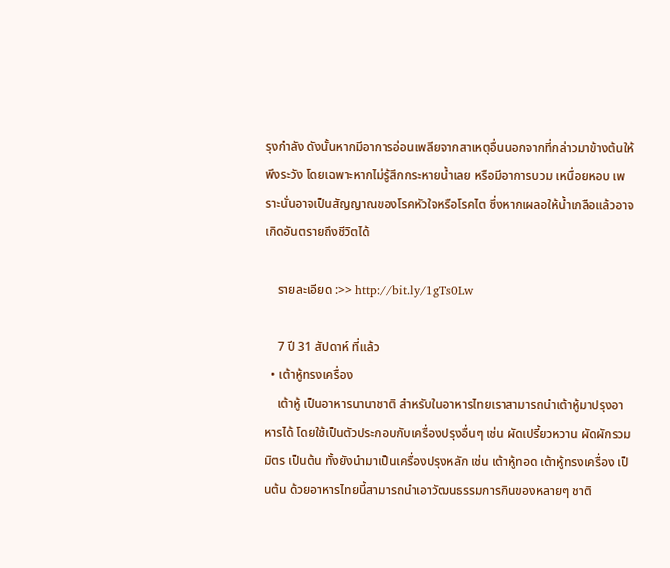รุงกำลัง ดังนั้นหากมีอาการอ่อนเพลียจากสาเหตุอื่นนอกจากที่กล่าวมาข้างต้นให้พึงระวัง โดยเฉพาะหากไม่รู้สึกกระหายน้ำเลย หรือมีอาการบวม เหนื่อยหอบ เพราะนั่นอาจเป็นสัญญาณของโรคหัวใจหรือโรคไต ซึ่งหากเผลอให้น้ำเกลือแล้วอาจเกิดอันตรายถึงชีวิตได้

    รายละเอียด :>> http://bit.ly/1gTs0Lw

    7 ปี 31 สัปดาห์ ที่แล้ว
  • เต้าหู้ทรงเครื่อง
    เต้าหู้ เป็นอาหารนานาชาติ สำหรับในอาหารไทยเราสามารถนำเต้าหู้มาปรุงอาหารได้ โดยใช้เป็นตัวประกอบกับเครื่องปรุงอื่นๆ เช่น ผัดเปรี้ยวหวาน ผัดผักรวมมิตร เป็นต้น ทั้งยังนำมาเป็นเครื่องปรุงหลัก เช่น เต้าหู้ทอด เต้าหู้ทรงเครื่อง เป็นต้น ด้วยอาหารไทยนี้สามารถนำเอาวัฒนธรรมการกินของหลายๆ ชาติ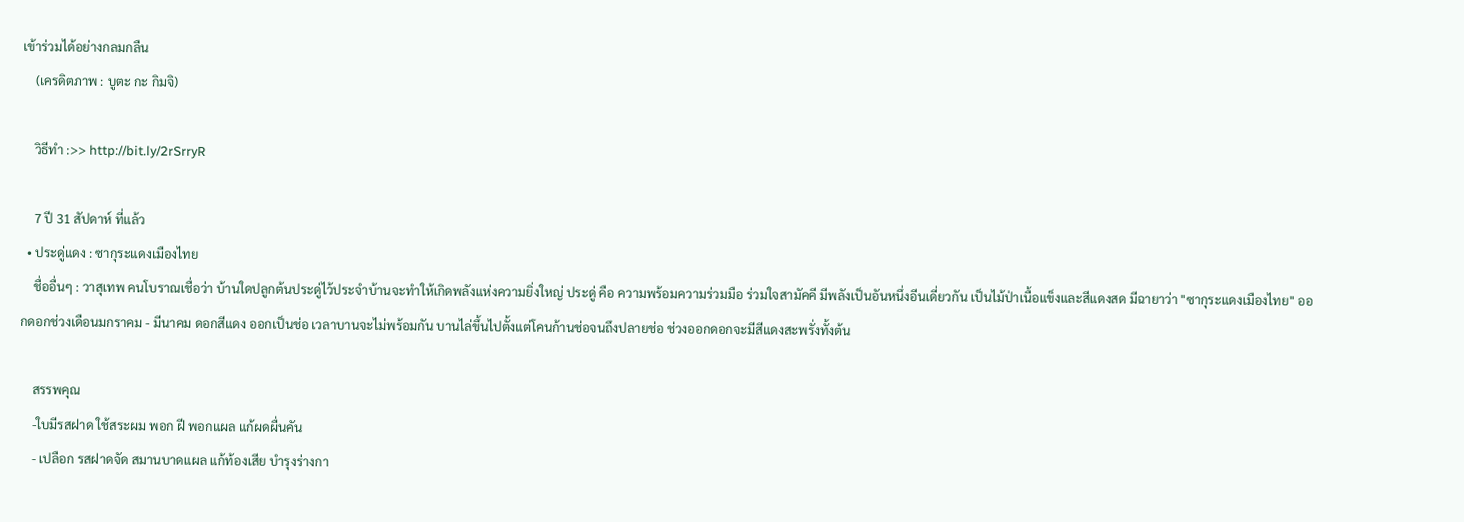เข้าร่วมได้อย่างกลมกลืน
    (เครดิตภาพ : บูตะ กะ กิมจิ)

    วิธีทำ :>> http://bit.ly/2rSrryR

    7 ปี 31 สัปดาห์ ที่แล้ว
  • ประดู่แดง : ซากุระแดงเมืองไทย
    ชื่ออื่นๆ : วาสุเทพ คนโบราณเชื่อว่า บ้านใดปลูกต้นประดู่ไว้ประจำบ้านจะทำให้เกิดพลังแห่งความยิ่งใหญ่ ประดู่ คือ ความพร้อมความร่วมมือ ร่วมใจสามัคคี มีพลังเป็นอันหนึ่งอีนเดี่ยวกัน เป็นไม้ป่าเนื้อแข็งและสีแดงสด มีฉายาว่า "ซากุระแดงเมืองไทย" ออกดอกช่วงเดือนมกราคม - มีนาคม ดอกสีแดง ออกเป็นช่อ เวลาบานจะไม่พร้อมกัน บานไล่ขึ้นไปตั้งแต่โคนก้านช่อจนถึงปลายช่อ ช่วงออกดอกจะมีสีแดงสะพรั่งทั้งต้น

    สรรพคุณ
    -ใบมีรสฝาด ใช้สระผม พอก ฝี พอกแผล แก้ผดผื่นคัน
    - เปลือก รสฝาดจัด สมานบาดแผล แก้ท้องเสีย บำรุงร่างกา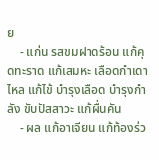ย
    - แก่น รสขมฝาดร้อน แก้คุดทะราด แก้เสมหะ เลือดกำเดาไหล แก้ไข้ บำรุงเลือด บำรุงกำลัง ขับปัสสาวะ แก้ผื่นคัน
    - ผล แก้อาเจียน แก้ท้องร่ว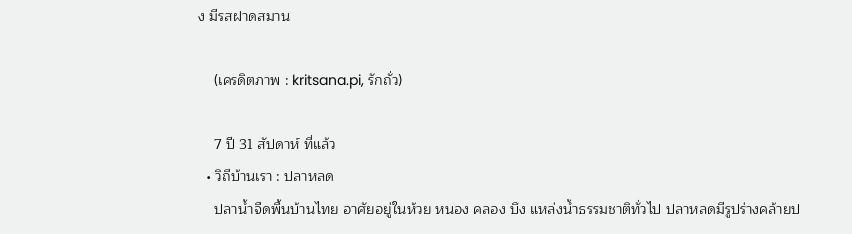ง มีรสฝาดสมาน

    (เครดิตภาพ : kritsana.pi, รักถั่ว)

    7 ปี 31 สัปดาห์ ที่แล้ว
  • วิถีบ้านเรา : ปลาหลด
    ปลาน้ำจืดพื้นบ้านไทย อาศัยอยู่ในห้วย หนอง คลอง บึง แหล่งน้ำธรรมชาติทั่วไป ปลาหลดมีรูปร่างคล้ายป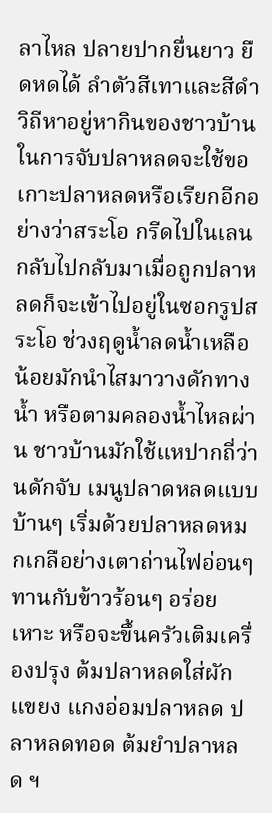ลาไหล ปลายปากยื่นยาว ยืดหดได้ ลำตัวสีเทาและสีดำ วิถีหาอยู่หากินของชาวบ้านในการจับปลาหลดจะใช้ขอเกาะปลาหลดหรือเรียกอีกอย่างว่าสระโอ กรีดไปในเลนกลับไปกลับมาเมื่อถูกปลาหลดก็จะเข้าไปอยู่ในซอกรูปสระโอ ช่วงฤดูน้ำลดน้ำเหลือน้อยมักนำไสมาวางดักทางน้ำ หรือตามคลองน้ำไหลผ่าน ชาวบ้านมักใช้แหปากถี่ว่านดักจับ เมนูปลาดหลดแบบบ้านๆ เริ่มด้วยปลาหลดหมกเกลือย่างเตาถ่านไฟอ่อนๆ ทานกับข้าวร้อนๆ อร่อยเหาะ หรือจะขึ้นครัวเติมเครื่องปรุง ต้มปลาหลดใส่ผักแขยง แกงอ่อมปลาหลด ปลาหลดทอด ต้มยำปลาหลด ฯ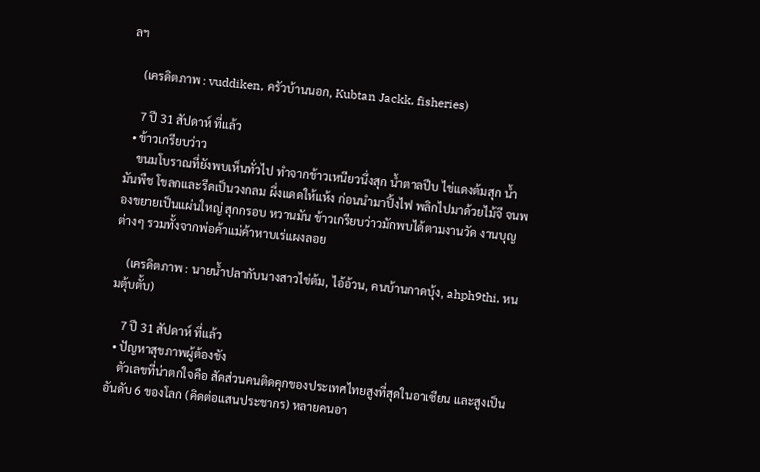ลฯ

    (เครดิตภาพ : vuddiken, ครัวบ้านนอก, Kubtan Jackk, fisheries)

    7 ปี 31 สัปดาห์ ที่แล้ว
  • ข้าวเกรียบว่าว
    ขนมโบราณที่ยังพบเห็นทั่วไป ทำจากข้าวเหนียวนึ่งสุก น้ำตาลปีบ ไข่แดงต้มสุก น้ำมันพืช โขลกและรีดเป็นวงกลม ผึ่งแดดให้แห้ง ก่อนนำมาปิ้งไฟ พลิกไปมาด้วยไม้จี จนพองขยายเป็นแผ่นใหญ่ สุกกรอบ หวานมัน ข้าวเกรียบว่าวมักพบได้ตามงานวัด งานบุญต่างๆ รวมทั้งจากพ่อค้าแม่ค้าหาบเร่แผงลอย

    (เครดิตภาพ : นายน้ำปลากับนางสาวไข่ต้ม, ไอ้อ้วน, คนบ้านกาดบุ้ง, ahph9thi, หนมตุ้บตั้บ)

    7 ปี 31 สัปดาห์ ที่แล้ว
  • ปัญหาสุขภาพผู้ต้องขัง
    ตัวเลขที่น่าตกใจคือ สัดส่วนคนติดคุกของประเทศไทยสูงที่สุดในอาเซียน และสูงเป็นอันดับ 6 ของโลก (คิดต่อแสนประชากร) หลายคนอา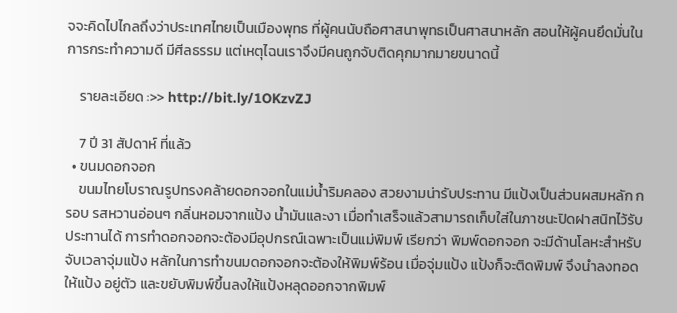จจะคิดไปไกลถึงว่าประเทศไทยเป็นเมืองพุทธ ที่ผู้คนนับถือศาสนาพุทธเป็นศาสนาหลัก สอนให้ผู้คนยึดมั่นในการกระทำความดี มีศีลธรรม แต่เหตุไฉนเราจึงมีคนถูกจับติดคุกมากมายขนาดนี้

    รายละเอียด :>> http://bit.ly/1OKzvZJ

    7 ปี 31 สัปดาห์ ที่แล้ว
  • ขนมดอกจอก
    ขนมไทยโบราณรูปทรงคล้ายดอกจอกในแม่น้ำริมคลอง สวยงามน่ารับประทาน มีแป้งเป็นส่วนผสมหลัก กรอบ รสหวานอ่อนๆ กลิ่นหอมจากแป้ง น้ำมันและงา เมื่อทำเสร็จแล้วสามารถเก็บใส่ในภาชนะปิดฝาสนิทไว้รับประทานได้ การทำดอกจอกจะต้องมีอุปกรณ์เฉพาะเป็นแม่พิมพ์ เรียกว่า พิมพ์ดอกจอก จะมีด้านโลหะสำหรับจับเวลาจุ่มแป้ง หลักในการทำขนมดอกจอกจะต้องให้พิมพ์ร้อน เมื่อจุ่มแป้ง แป้งก็จะติดพิมพ์ จึงนำลงทอดให้แป้ง อยู่ตัว และขยับพิมพ์ขึ้นลงให้แป้งหลุดออกจากพิมพ์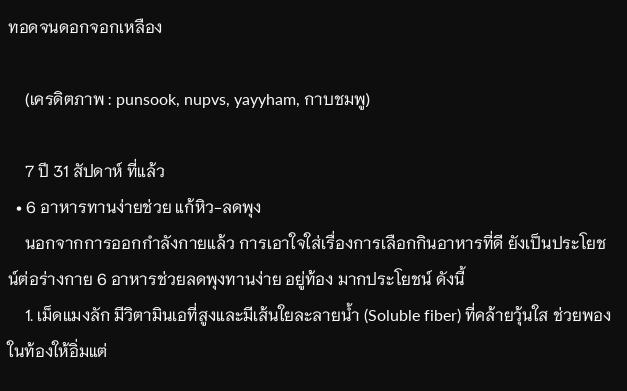ทอดจนดอกจอกเหลือง

    (เครดิตภาพ : punsook, nupvs, yayyham, กาบชมพู)

    7 ปี 31 สัปดาห์ ที่แล้ว
  • 6 อาหารทานง่ายช่วย แก้หิว-ลดพุง
    นอกจากการออกกำลังกายแล้ว การเอาใจใส่เรื่องการเลือกกินอาหารที่ดี ยังเป็นประโยชน์ต่อร่างกาย 6 อาหารช่วยลดพุงทานง่าย อยู่ท้อง มากประโยชน์ ดังนี้
    1. เม็ดแมงลัก มีวิตามินเอที่สูงและมีเส้นใยละลายน้ำ (Soluble fiber) ที่คล้ายวุ้นใส ช่วยพองในท้องให้อิ่มแต่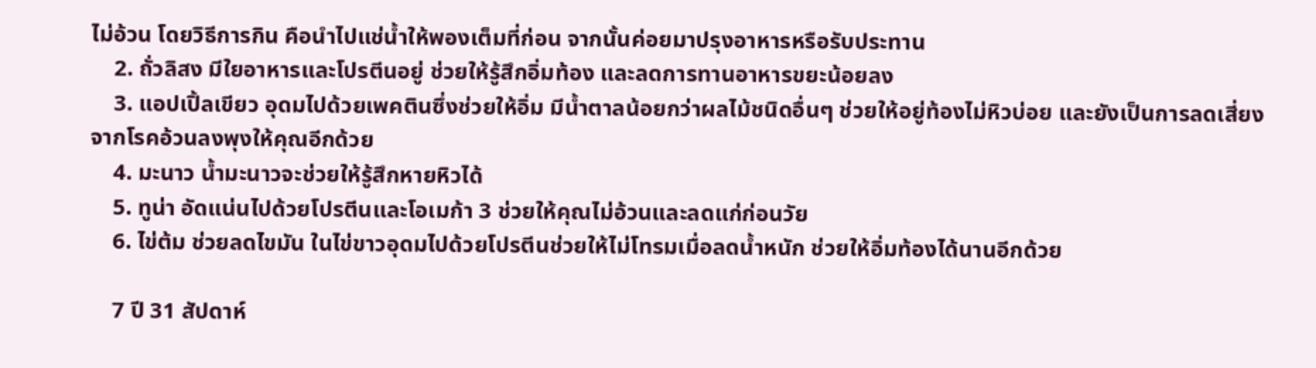ไม่อ้วน โดยวิธีการกิน คือนำไปแช่น้ำให้พองเต็มที่ก่อน จากนั้นค่อยมาปรุงอาหารหรือรับประทาน
    2. ถั่วลิสง มีใยอาหารและโปรตีนอยู่ ช่วยให้รู้สึกอิ่มท้อง และลดการทานอาหารขยะน้อยลง
    3. แอปเปิ้ลเขียว อุดมไปด้วยเพคตินซึ่งช่วยให้อิ่ม มีน้ำตาลน้อยกว่าผลไม้ชนิดอื่นๆ ช่วยให้อยู่ท้องไม่หิวบ่อย และยังเป็นการลดเสี่ยงจากโรคอ้วนลงพุงให้คุณอีกด้วย
    4. มะนาว น้ำมะนาวจะช่วยให้รู้สึกหายหิวได้
    5. ทูน่า อัดแน่นไปด้วยโปรตีนและโอเมก้า 3 ช่วยให้คุณไม่อ้วนและลดแก่ก่อนวัย
    6. ไข่ต้ม ช่วยลดไขมัน ในไข่ขาวอุดมไปด้วยโปรตีนช่วยให้ไม่โทรมเมื่อลดน้ำหนัก ช่วยให้อิ่มท้องได้นานอีกด้วย

    7 ปี 31 สัปดาห์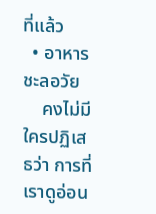ที่แล้ว
  • อาหารชะลอวัย
    คงไม่มีใครปฏิเสธว่า การที่เราดูอ่อน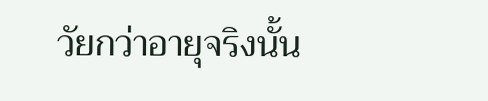วัยกว่าอายุจริงนั้น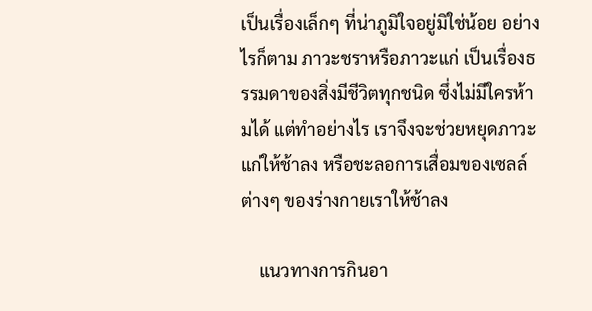เป็นเรื่องเล็กๆ ที่น่าภูมิใจอยู่มิใช่น้อย อย่างไรก็ตาม ภาวะชราหรือภาวะแก่ เป็นเรื่องธรรมดาของสิ่งมีชีวิตทุกชนิด ซึ่งไม่มีใครห้ามได้ แต่ทำอย่างไร เราจึงจะช่วยหยุดภาวะแก่ให้ช้าลง หรือชะลอการเสื่อมของเซลล์ต่างๆ ของร่างกายเราให้ช้าลง

    แนวทางการกินอา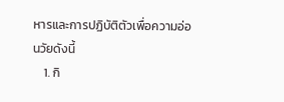หารและการปฏิบัติตัวเพื่อความอ่อนวัยดังนี้
    1. กิ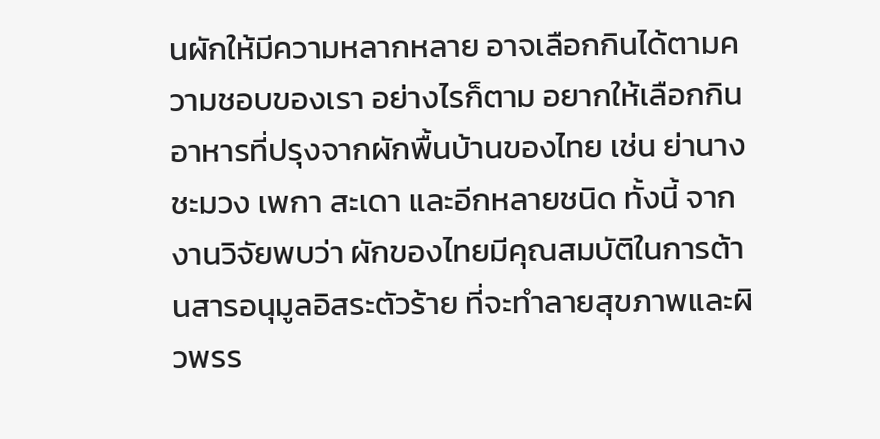นผักให้มีความหลากหลาย อาจเลือกกินได้ตามความชอบของเรา อย่างไรก็ตาม อยากให้เลือกกินอาหารที่ปรุงจากผักพื้นบ้านของไทย เช่น ย่านาง ชะมวง เพกา สะเดา และอีกหลายชนิด ทั้งนี้ จากงานวิจัยพบว่า ผักของไทยมีคุณสมบัติในการต้านสารอนุมูลอิสระตัวร้าย ที่จะทำลายสุขภาพและผิวพรร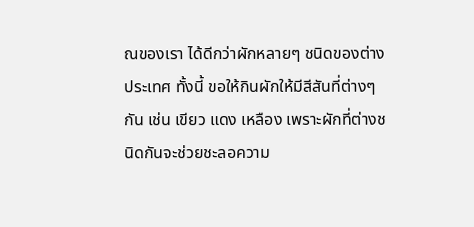ณของเรา ได้ดีกว่าผักหลายๆ ชนิดของต่างประเทศ ทั้งนี้ ขอให้กินผักให้มีสีสันที่ต่างๆ กัน เช่น เขียว แดง เหลือง เพราะผักที่ต่างชนิดกันจะช่วยชะลอความ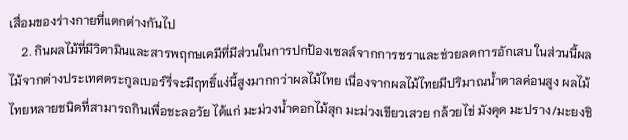เสื่อมของร่างกายที่แตกต่างกันไป
    2. กินผลไม้ที่มีวิตามินและสารพฤกษเคมีที่มีส่วนในการปกป้องเซลล์จากการชราและช่วยลดการอักเสบ ในส่วนนี้ผลไม้จากต่างประเทศตระกูลเบอร์รี่จะมีฤทธิ์แง่นี้สูงมากกว่าผลไม้ไทย เนื่องจากผลไม้ไทยมีปริมาณน้ำตาลค่อนสูง ผลไม้ไทยหลายชนิดที่สามารถกินเพื่อชะลอวัย ได้แก่ มะม่วงน้ำดอกไม้สุก มะม่วงเขียวเสวย กล้วยไข่ มังคุด มะปราง/มะยงชิ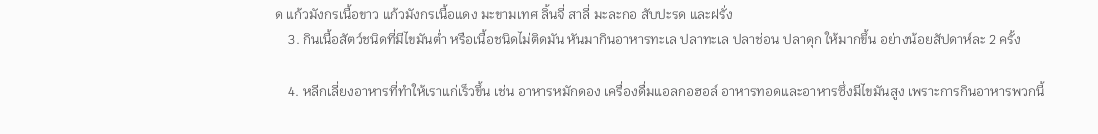ด แก้วมังกรเนื้อขาว แก้วมังกรเนื้อแดง มะขามเทศ ลิ้นจี่ สาลี่ มะละกอ สับปะรด และฝรั่ง
    3. กินเนื้อสัตว์ชนิดที่มีไขมันต่ำ หรือเนื้อชนิดไม่ติดมัน หันมากินอาหารทะเล ปลาทะเล ปลาช่อน ปลาดุก ให้มากขึ้น อย่างน้อยสัปดาห์ละ 2 ครั้ง

    4. หลีกเลี่ยงอาหารที่ทำให้เราแก่เร็วขึ้น เช่น อาหารหมักดอง เครื่องดื่มแอลกอฮอล์ อาหารทอดและอาหารซึ่งมีไขมันสูง เพราะการกินอาหารพวกนี้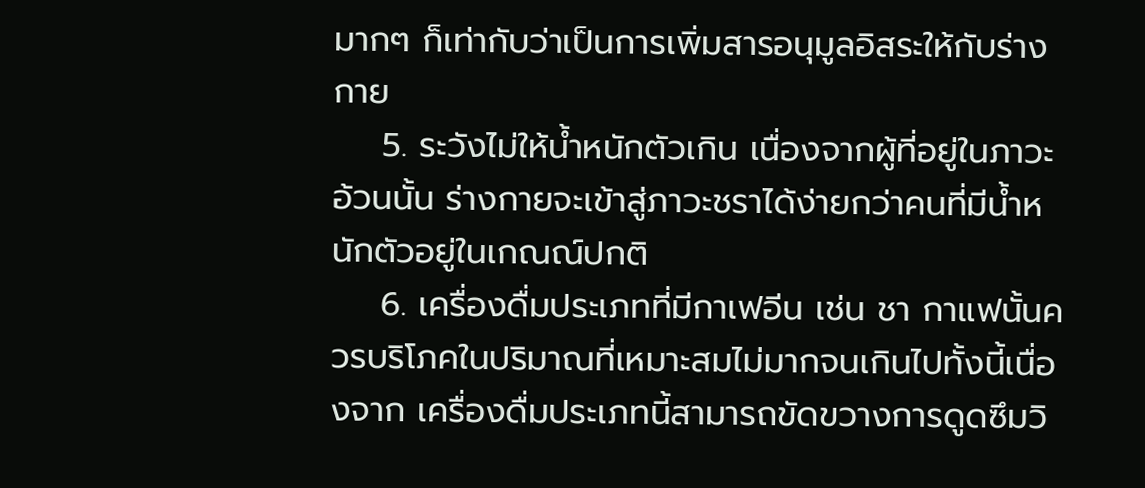มากๆ ก็เท่ากับว่าเป็นการเพิ่มสารอนุมูลอิสระให้กับร่างกาย
    5. ระวังไม่ให้น้ำหนักตัวเกิน เนื่องจากผู้ที่อยู่ในภาวะอ้วนนั้น ร่างกายจะเข้าสู่ภาวะชราได้ง่ายกว่าคนที่มีน้ำหนักตัวอยู่ในเกณณ์ปกติ
    6. เครื่องดื่มประเภทที่มีกาเฟอีน เช่น ชา กาแฟนั้นควรบริโภคในปริมาณที่เหมาะสมไม่มากจนเกินไปทั้งนี้เนื่องจาก เครื่องดื่มประเภทนี้สามารถขัดขวางการดูดซึมวิ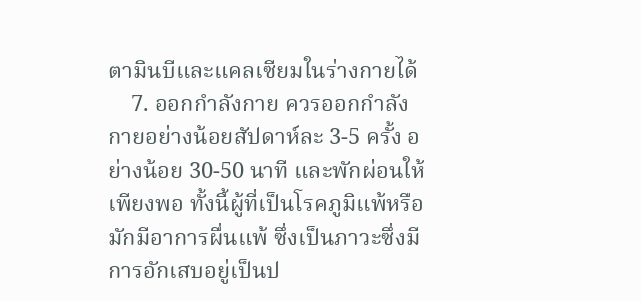ตามินบีและแคลเซียมในร่างกายได้
    7. ออกกำลังกาย ควรออกกำลังกายอย่างน้อยสัปดาห์ละ 3-5 ครั้ง อย่างน้อย 30-50 นาที และพักผ่อนให้เพียงพอ ทั้งนี้ผู้ที่เป็นโรคภูมิแพ้หรือมักมีอาการผื่นแพ้ ซึ่งเป็นภาวะซึ่งมีการอักเสบอยู่เป็นป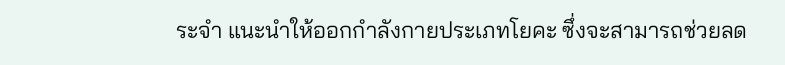ระจำ แนะนำให้ออกกำลังกายประเภทโยคะ ซึ่งจะสามารถช่วยลด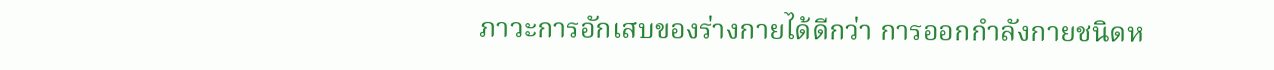ภาวะการอักเสบของร่างกายได้ดีกว่า การออกกำลังกายชนิดห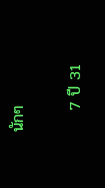นักๆ

    7 ปี 31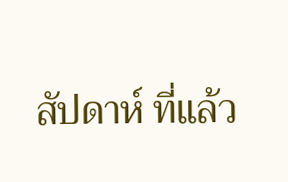สัปดาห์ ที่แล้ว